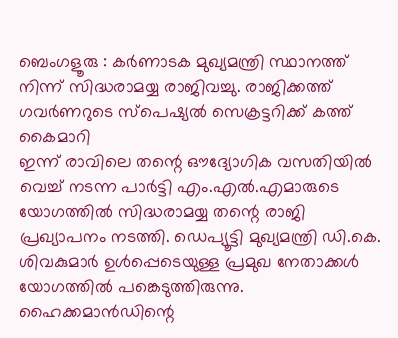ബെംഗളൂരു : കർണാടക മുഖ്യമന്ത്രി സ്ഥാനത്ത് നിന്ന് സിദ്ധരാമയ്യ രാജിവച്ചു. രാജിക്കത്ത് ഗവർണറുടെ സ്പെഷ്യൽ സെക്രട്ടറിക്ക് കത്ത് കൈമാറി
ഇന്ന് രാവിലെ തന്റെ ഔദ്യോഗിക വസതിയിൽ വെച്ച് നടന്ന പാർട്ടി എം.എൽ.എമാരുടെ യോഗത്തിൽ സിദ്ധരാമയ്യ തന്റെ രാജി പ്രഖ്യാപനം നടത്തി. ഡെപ്യൂട്ടി മുഖ്യമന്ത്രി ഡി.കെ. ശിവകുമാർ ഉൾപ്പെടെയുള്ള പ്രമുഖ നേതാക്കൾ യോഗത്തിൽ പങ്കെടുത്തിരുന്നു. ഹൈക്കമാൻഡിന്റെ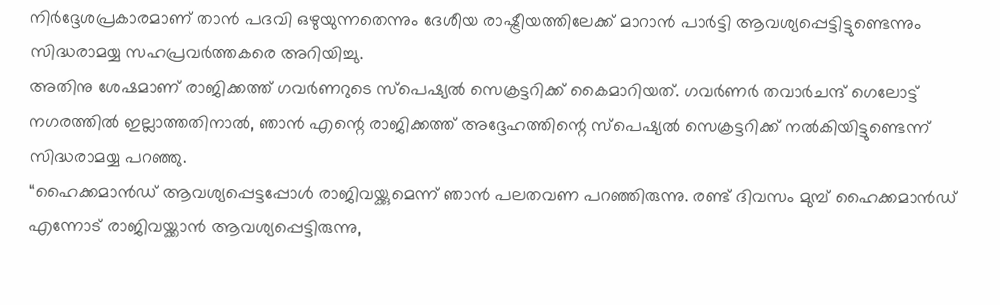നിർദ്ദേശപ്രകാരമാണ് താൻ പദവി ഒഴുയുന്നതെന്നും ദേശീയ രാഷ്ട്രീയത്തിലേക്ക് മാറാൻ പാർട്ടി ആവശ്യപ്പെട്ടിട്ടുണ്ടെന്നും സിദ്ധരാമയ്യ സഹപ്രവർത്തകരെ അറിയിച്ചു.
അതിനു ശേഷമാണ് രാജിക്കത്ത് ഗവർണറുടെ സ്പെഷ്യൽ സെക്രട്ടറിക്ക് കൈമാറിയത്. ഗവർണർ തവാർചന്ദ് ഗെലോട്ട് നഗരത്തിൽ ഇല്ലാത്തതിനാൽ, ഞാൻ എന്റെ രാജിക്കത്ത് അദ്ദേഹത്തിന്റെ സ്പെഷ്യൽ സെക്രട്ടറിക്ക് നൽകിയിട്ടുണ്ടെന്ന് സിദ്ധരാമയ്യ പറഞ്ഞു.
“ഹൈക്കമാൻഡ് ആവശ്യപ്പെട്ടപ്പോൾ രാജിവയ്ക്കുമെന്ന് ഞാൻ പലതവണ പറഞ്ഞിരുന്നു. രണ്ട് ദിവസം മുമ്പ് ഹൈക്കമാൻഡ് എന്നോട് രാജിവയ്ക്കാൻ ആവശ്യപ്പെട്ടിരുന്നു,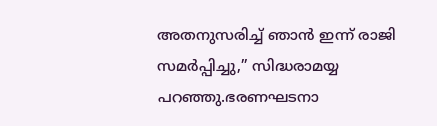അതനുസരിച്ച് ഞാൻ ഇന്ന് രാജി സമർപ്പിച്ചു,” സിദ്ധരാമയ്യ പറഞ്ഞു.ഭരണഘടനാ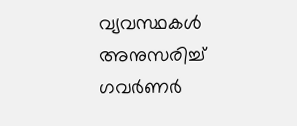വ്യവസ്ഥകൾ അനുസരിച്ച് ഗവർണർ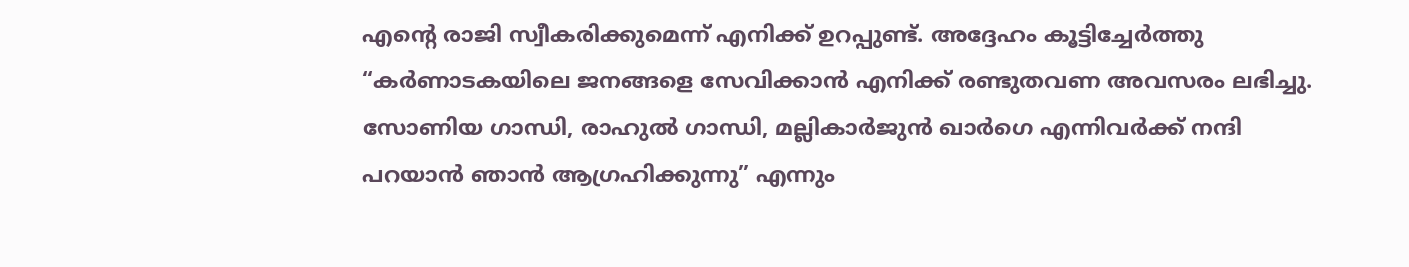എന്റെ രാജി സ്വീകരിക്കുമെന്ന് എനിക്ക് ഉറപ്പുണ്ട്. അദ്ദേഹം കൂട്ടിച്ചേർത്തു
“കർണാടകയിലെ ജനങ്ങളെ സേവിക്കാൻ എനിക്ക് രണ്ടുതവണ അവസരം ലഭിച്ചു. സോണിയ ഗാന്ധി, രാഹുൽ ഗാന്ധി, മല്ലികാർജുൻ ഖാർഗെ എന്നിവർക്ക് നന്ദി പറയാൻ ഞാൻ ആഗ്രഹിക്കുന്നു” എന്നും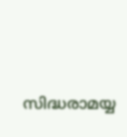സിദ്ധരാമയ്യ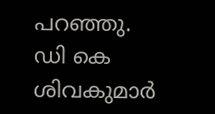പറഞ്ഞു.
ഡി കെ ശിവകുമാർ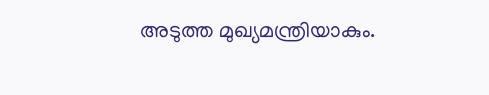അടുത്ത മുഖ്യമന്ത്രിയാകും.